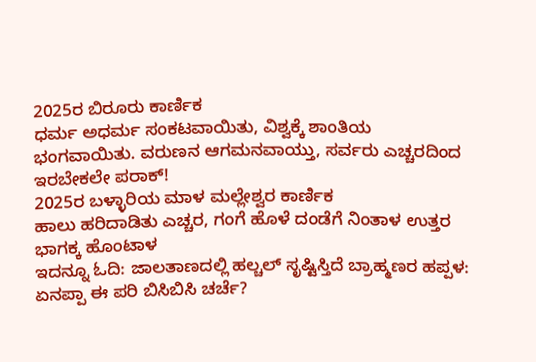2025ರ ಬಿರೂರು ಕಾರ್ಣಿಕ
ಧರ್ಮ ಅಧರ್ಮ ಸಂಕಟವಾಯಿತು, ವಿಶ್ವಕ್ಕೆ ಶಾಂತಿಯ ಭಂಗವಾಯಿತು. ವರುಣನ ಆಗಮನವಾಯ್ತು, ಸರ್ವರು ಎಚ್ಚರದಿಂದ ಇರಬೇಕಲೇ ಪರಾಕ್!
2025ರ ಬಳ್ಳಾರಿಯ ಮಾಳ ಮಲ್ಲೇಶ್ವರ ಕಾರ್ಣಿಕ
ಹಾಲು ಹರಿದಾಡಿತು ಎಚ್ಚರ, ಗಂಗೆ ಹೊಳೆ ದಂಡೆಗೆ ನಿಂತಾಳ ಉತ್ತರ ಭಾಗಕ್ಕ ಹೊಂಟಾಳ
ಇದನ್ನೂ ಓದಿ: ಜಾಲತಾಣದಲ್ಲಿ ಹಲ್ಚಲ್ ಸೃಷ್ಟಿಸ್ತಿದೆ ಬ್ರಾಹ್ಮಣರ ಹಪ್ಪಳ: ಏನಪ್ಪಾ ಈ ಪರಿ ಬಿಸಿಬಿಸಿ ಚರ್ಚೆ?